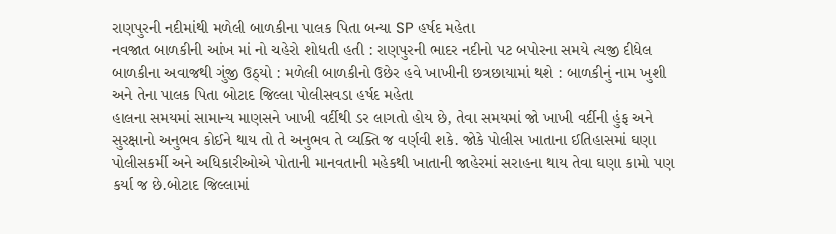રાણપુરની નદીમાંથી મળેલી બાળકીના પાલક પિતા બન્યા SP હર્ષદ મહેતા
નવજાત બાળકીની આંખ માં નો ચહેરો શોધતી હતી : રાણપુરની ભાદર નદીનો પટ બપોરના સમયે ત્યજી દીધેલ બાળકીના અવાજથી ગુંજી ઉઠ્યો : મળેલી બાળકીનો ઉછેર હવે ખાખીની છત્રછાયામાં થશે : બાળકીનું નામ ખુશી અને તેના પાલક પિતા બોટાદ જિલ્લા પોલીસવડા હર્ષદ મહેતા
હાલના સમયમાં સામાન્ય માણસને ખાખી વર્દીથી ડર લાગતો હોય છે, તેવા સમયમાં જો ખાખી વર્દીની હુંફ અને સુરક્ષાનો અનુભવ કોઈને થાય તો તે અનુભવ તે વ્યક્તિ જ વર્ણવી શકે. જોકે પોલીસ ખાતાના ઈતિહાસમાં ઘણા પોલીસકર્મી અને અધિકારીઓએ પોતાની માનવતાની મહેકથી ખાતાની જાહેરમાં સરાહના થાય તેવા ઘણા કામો પણ કર્યા જ છે.બોટાદ જિલ્લામાં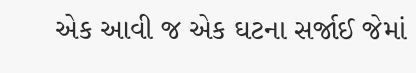એક આવી જ એક ઘટના સર્જાઈ જેમાં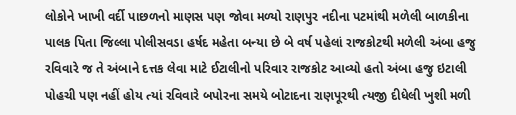લોકોને ખાખી વર્દી પાછળનો માણસ પણ જોવા મળ્યો રાણપુર નદીના પટમાંથી મળેલી બાળકીના પાલક પિતા જિલ્લા પોલીસવડા હર્ષદ મહેતા બન્યા છે બે વર્ષ પહેલાં રાજકોટથી મળેલી અંબા હજુ રવિવારે જ તે અંબાને દત્તક લેવા માટે ઈટાલીનો પરિવાર રાજકોટ આવ્યો હતો અંબા હજુ ઇટાલી પોહચી પણ નહીં હોય ત્યાં રવિવારે બપોરના સમયે બોટાદના રાણપૂરથી ત્યજી દીધેલી ખુશી મળી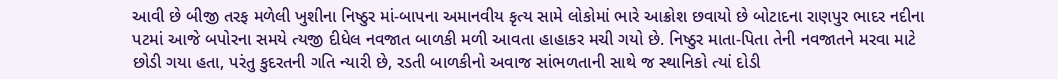આવી છે બીજી તરફ મળેલી ખુશીના નિષ્ઠુર માં-બાપના અમાનવીય કૃત્ય સામે લોકોમાં ભારે આક્રોશ છવાયો છે બોટાદના રાણપુર ભાદર નદીના પટમાં આજે બપોરના સમયે ત્યજી દીધેલ નવજાત બાળકી મળી આવતા હાહાકર મચી ગયો છે. નિષ્ઠુર માતા-પિતા તેની નવજાતને મરવા માટે છોડી ગયા હતા, પરંતુ કુદરતની ગતિ ન્યારી છે, રડતી બાળકીનો અવાજ સાંભળતાની સાથે જ સ્થાનિકો ત્યાં દોડી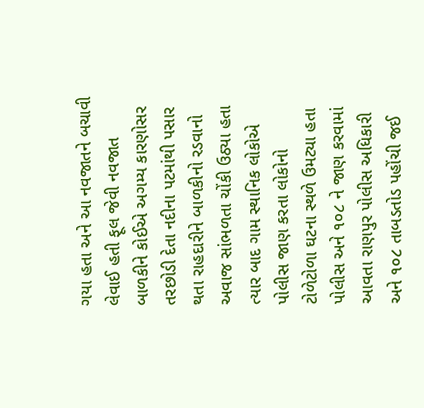ગયા હતા અને આ નવજાતને બચાવી લેવાઈ હતી ફૂલ જેવી નવજાત બાળકીને કોઈએ અગમ્ય કારણોસર તરછોડી દેતા નદીના પટમાંથી પસાર થતા રાહદારીને બાળકીનો રડવાનો અવાજ સાંભળતા ચોંકી ઉઠ્યા હતા ત્યાર બાદ ગામ સ્થાનિક લોકોએ પોલીસ જાણ કરતા લોકોનો ટોળેટોળા ઘટના સ્થળે ઉમટ્યા હતા પોલીસ અને ૧૦૮ ને જાણ કરવામાં આવતા રાણપુર પોલીસ અધિકારી અને ૧૦૮ તાબડતોડ પહોંચી જઈ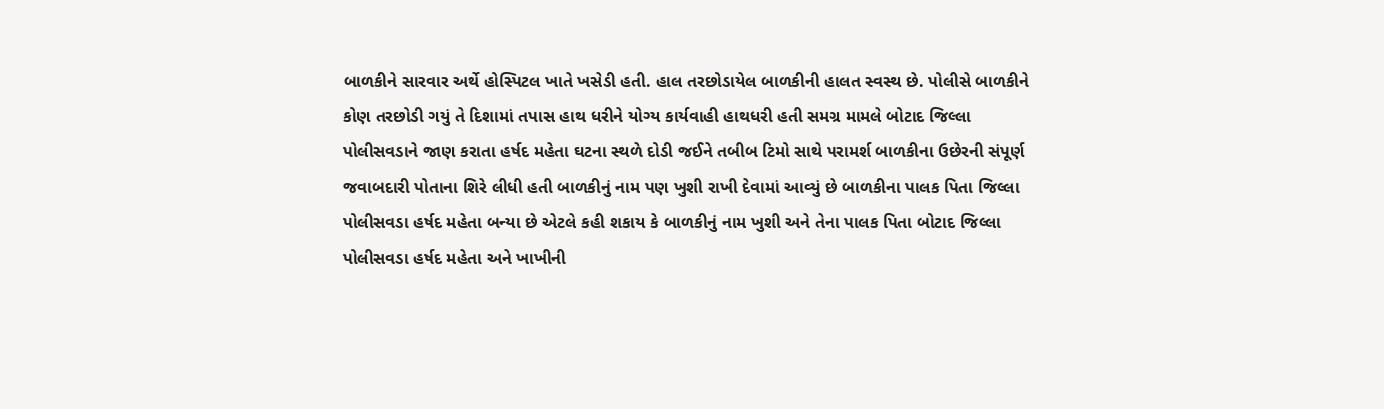બાળકીને સારવાર અર્થે હોસ્પિટલ ખાતે ખસેડી હતી. હાલ તરછોડાયેલ બાળકીની હાલત સ્વસ્થ છે. પોલીસે બાળકીને કોણ તરછોડી ગયું તે દિશામાં તપાસ હાથ ધરીને યોગ્ય કાર્યવાહી હાથધરી હતી સમગ્ર મામલે બોટાદ જિલ્લા પોલીસવડાને જાણ કરાતા હર્ષદ મહેતા ઘટના સ્થળે દોડી જઈને તબીબ ટિમો સાથે પરામર્શ બાળકીના ઉછેરની સંપૂર્ણ જવાબદારી પોતાના શિરે લીધી હતી બાળકીનું નામ પણ ખુશી રાખી દેવામાં આવ્યું છે બાળકીના પાલક પિતા જિલ્લા પોલીસવડા હર્ષદ મહેતા બન્યા છે એટલે કહી શકાય કે બાળકીનું નામ ખુશી અને તેના પાલક પિતા બોટાદ જિલ્લા પોલીસવડા હર્ષદ મહેતા અને ખાખીની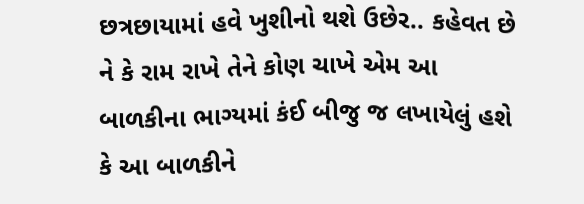છત્રછાયામાં હવે ખુશીનો થશે ઉછેર.. કહેવત છે ને કે રામ રાખે તેને કોણ ચાખે એમ આ બાળકીના ભાગ્યમાં કંઈ બીજુ જ લખાયેલું હશે કે આ બાળકીને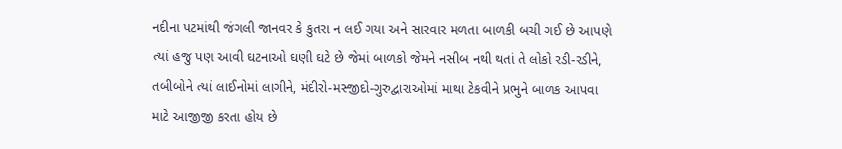નદીના પટમાંથી જંગલી જાનવર કે કુતરા ન લઈ ગયા અને સારવાર મળતા બાળકી બચી ગઈ છે આપણે ત્યાં હજુ પણ આવી ઘટનાઓ ઘણી ઘટે છે જેમાં બાળકો જેમને નસીબ નથી થતાં તે લોકો રડી-રડીને, તબીબોને ત્યાં લાઈનોમાં લાગીને, મંદીરો-મસ્જીદો-ગુરુદ્વારાઓમાં માથા ટેકવીને પ્રભુને બાળક આપવા માટે આજીજી કરતા હોય છે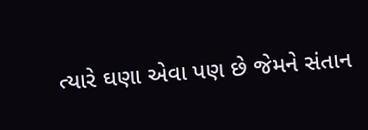ત્યારે ઘણા એવા પણ છે જેમને સંતાન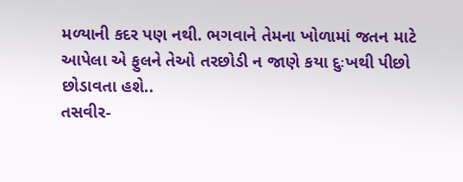મળ્યાની કદર પણ નથી. ભગવાને તેમના ખોળામાં જતન માટે આપેલા એ ફુલને તેઓ તરછોડી ન જાણે કયા દુઃખથી પીછો છોડાવતા હશે..
તસવીર-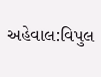અહેવાલ:વિપુલ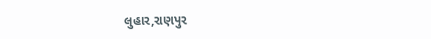લુહાર,રાણપુર